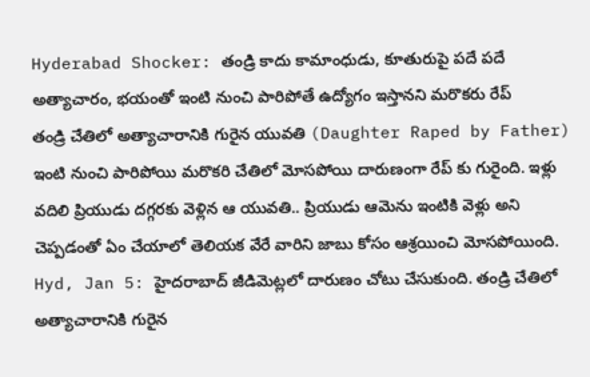Hyderabad Shocker: తండ్రి కాదు కామాంధుడు, కూతురుపై పదే పదే అత్యాచారం, భయంతో ఇంటి నుంచి పారిపోతే ఉద్యోగం ఇస్తానని మరొకరు రేప్
తండ్రి చేతిలో అత్యాచారానికి గురైన యువతి (Daughter Raped by Father) ఇంటి నుంచి పారిపోయి మరొకరి చేతిలో మోసపోయి దారుణంగా రేప్ కు గురైంది. ఇళ్లు వదిలి ప్రియుడు దగ్గరకు వెళ్లిన ఆ యువతి.. ప్రియుడు ఆమెను ఇంటికి వెళ్లు అని చెప్పడంతో ఏం చేయాలో తెలియక వేరే వారిని జాబు కోసం ఆశ్రయించి మోసపోయింది.
Hyd, Jan 5: హైదరాబాద్ జీడిమెట్లలో దారుణం చోటు చేసుకుంది. తండ్రి చేతిలో అత్యాచారానికి గురైన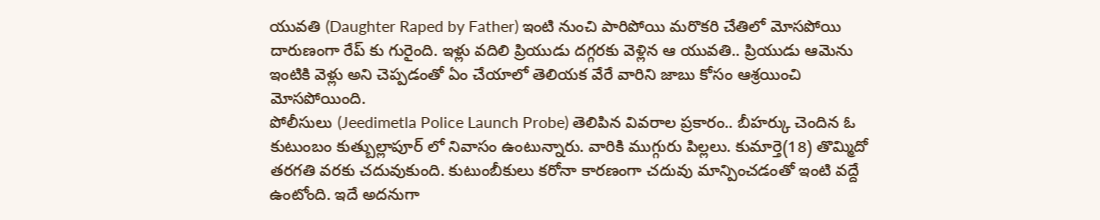యువతి (Daughter Raped by Father) ఇంటి నుంచి పారిపోయి మరొకరి చేతిలో మోసపోయి దారుణంగా రేప్ కు గురైంది. ఇళ్లు వదిలి ప్రియుడు దగ్గరకు వెళ్లిన ఆ యువతి.. ప్రియుడు ఆమెను ఇంటికి వెళ్లు అని చెప్పడంతో ఏం చేయాలో తెలియక వేరే వారిని జాబు కోసం ఆశ్రయించి మోసపోయింది.
పోలీసులు (Jeedimetla Police Launch Probe) తెలిపిన వివరాల ప్రకారం.. బీహర్కు చెందిన ఓ కుటుంబం కుత్బుల్లాపూర్ లో నివాసం ఉంటున్నారు. వారికి ముగ్గురు పిల్లలు. కుమార్తె(18) తొమ్మిదో తరగతి వరకు చదువుకుంది. కుటుంబీకులు కరోనా కారణంగా చదువు మాన్పించడంతో ఇంటి వద్దే ఉంటోంది. ఇదే అదనుగా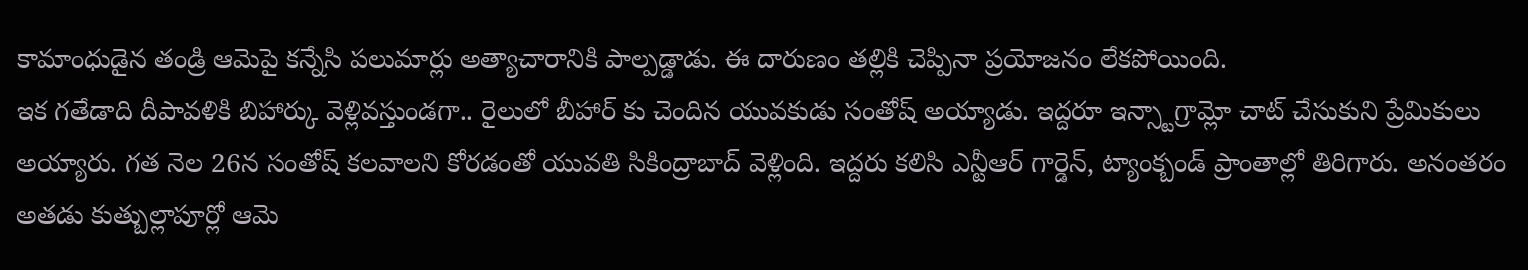కామాంధుడైన తండ్రి ఆమెపై కన్నేసి పలుమార్లు అత్యాచారానికి పాల్పడ్డాడు. ఈ దారుణం తల్లికి చెప్పినా ప్రయోజనం లేకపోయింది.
ఇక గతేడాది దీపావళికి బిహార్కు వెళ్లివస్తుండగా.. రైలులో బీహార్ కు చెందిన యువకుడు సంతోష్ అయ్యాడు. ఇద్దరూ ఇన్స్టాగ్రామ్లో చాట్ చేసుకుని ప్రేమికులు అయ్యారు. గత నెల 26న సంతోష్ కలవాలని కోరడంతో యువతి సికింద్రాబాద్ వెళ్లింది. ఇద్దరు కలిసి ఎన్టీఆర్ గార్డెన్, ట్యాంక్బండ్ ప్రాంతాల్లో తిరిగారు. అనంతరం అతడు కుత్బుల్లాపూర్లో ఆమె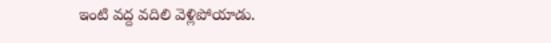ఇంటి వద్ద వదిలి వెళ్లిపోయాడు.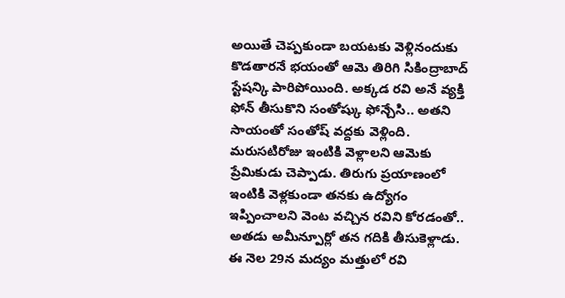అయితే చెప్పకుండా బయటకు వెళ్లినందుకు కొడతారనే భయంతో ఆమె తిరిగి సికింద్రాబాద్ స్టేషన్కి పారిపోయింది. అక్కడ రవి అనే వ్యక్తి ఫోన్ తీసుకొని సంతోష్కు ఫోన్చేసి.. అతని సాయంతో సంతోష్ వద్దకు వెళ్లింది. మరుసటిరోజు ఇంటికి వెళ్లాలని ఆమెకు ప్రేమికుడు చెప్పాడు. తిరుగు ప్రయాణంలో ఇంటికి వెళ్లకుండా తనకు ఉద్యోగం ఇప్పించాలని వెంట వచ్చిన రవిని కోరడంతో.. అతడు అమీన్పూర్లో తన గదికి తీసుకెళ్లాడు. ఈ నెల 29న మద్యం మత్తులో రవి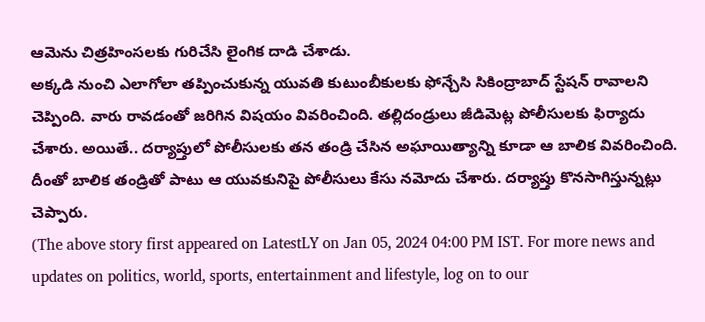ఆమెను చిత్రహింసలకు గురిచేసి లైంగిక దాడి చేశాడు.
అక్కడి నుంచి ఎలాగోలా తప్పించుకున్న యువతి కుటుంబీకులకు ఫోన్చేసి సికింద్రాబాద్ స్టేషన్ రావాలని చెప్పింది. వారు రావడంతో జరిగిన విషయం వివరించింది. తల్లిదండ్రులు జీడిమెట్ల పోలీసులకు ఫిర్యాదు చేశారు. అయితే.. దర్యాప్తులో పోలీసులకు తన తండ్రి చేసిన అఘాయిత్యాన్ని కూడా ఆ బాలిక వివరించింది. దీంతో బాలిక తండ్రితో పాటు ఆ యువకునిపై పోలీసులు కేసు నమోదు చేశారు. దర్యాప్తు కొనసాగిస్తున్నట్లు చెప్పారు.
(The above story first appeared on LatestLY on Jan 05, 2024 04:00 PM IST. For more news and updates on politics, world, sports, entertainment and lifestyle, log on to our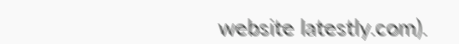website latestly.com).